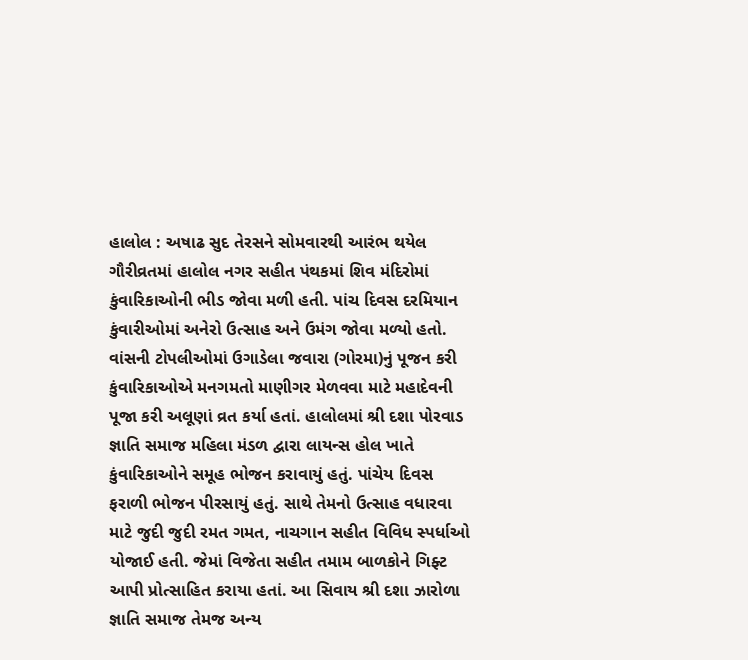હાલોલ : અષાઢ સુદ તેરસને સોમવારથી આરંભ થયેલ ગૌરીવ્રતમાં હાલોલ નગર સહીત પંથકમાં શિવ મંદિરોમાં કુંવારિકાઓની ભીડ જોવા મળી હતી. પાંચ દિવસ દરમિયાન કુંવારીઓમાં અનેરો ઉત્સાહ અને ઉમંગ જોવા મળ્યો હતો. વાંસની ટોપલીઓમાં ઉગાડેલા જવારા (ગોરમા)નું પૂજન કરી કુંવારિકાઓએ મનગમતો માણીગર મેળવવા માટે મહાદેવની પૂજા કરી અલૂણાં વ્રત કર્યા હતાં. હાલોલમાં શ્રી દશા પોરવાડ જ્ઞાતિ સમાજ મહિલા મંડળ દ્વારા લાયન્સ હોલ ખાતે કુંવારિકાઓને સમૂહ ભોજન કરાવાયું હતું. પાંચેય દિવસ ફરાળી ભોજન પીરસાયું હતું. સાથે તેમનો ઉત્સાહ વધારવા માટે જુદી જુદી રમત ગમત, નાચગાન સહીત વિવિધ સ્પર્ધાઓ યોજાઈ હતી. જેમાં વિજેતા સહીત તમામ બાળકોને ગિફ્ટ આપી પ્રોત્સાહિત કરાયા હતાં. આ સિવાય શ્રી દશા ઝારોળા જ્ઞાતિ સમાજ તેમજ અન્ય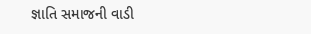જ્ઞાતિ સમાજની વાડી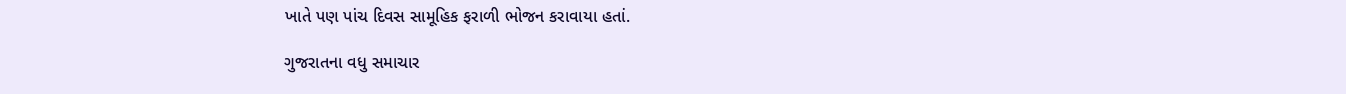ખાતે પણ પાંચ દિવસ સામૂહિક ફરાળી ભોજન કરાવાયા હતાં.

ગુજરાતના વધુ સમાચાર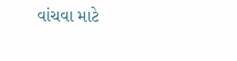વાંચવા માટે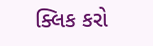ક્લિક કરો